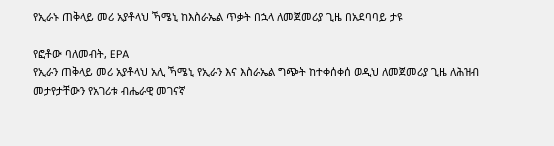የኢራኑ ጠቅላይ መሪ አያቶላህ ኻሜኒ ከእስራኤል ጥቃት በኋላ ለመጀመሪያ ጊዜ በአደባባይ ታዩ

የፎቶው ባለመብት, EPA
የኢራን ጠቅላይ መሪ አያቶላህ አሊ ኻሜኒ የኢራን እና እስራኤል ግጭት ከተቀሰቀሰ ወዲህ ለመጀመሪያ ጊዜ ለሕዝብ መታየታቸውን የአገሪቱ ብሔራዊ መገናኛ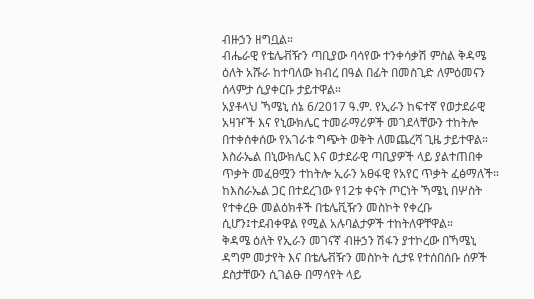ብዙኃን ዘግቧል።
ብሔራዊ የቴሌቭዥን ጣቢያው ባሳየው ተንቀሳቃሽ ምስል ቅዳሜ ዕለት አሹራ ከተባለው ክብረ በዓል በፊት በመስጊድ ለምዕመናን ሰላምታ ሲያቀርቡ ታይተዋል።
አያቶላህ ኻሜኒ ሰኔ 6/2017 ዓ.ም. የኢራን ከፍተኛ የወታደራዊ አዛዦች እና የኒውክሌር ተመራማሪዎች መገደላቸውን ተከትሎ በተቀሰቀሰው የአገራቱ ግጭት ወቅት ለመጨረሻ ጊዜ ታይተዋል።
እስራኤል በኒውክሌር እና ወታደራዊ ጣቢያዎች ላይ ያልተጠበቀ ጥቃት መፈፀሟን ተከትሎ ኢራን አፀፋዊ የአየር ጥቃት ፈፅማለች።
ከእስራኤል ጋር በተደረገው የ12ቱ ቀናት ጦርነት ኻሜኒ በሦስት የተቀረፁ መልዕክቶች በቴሌቪዥን መስኮት የቀረቡ ሲሆን፤ተደብቀዋል የሚል አሉባልታዎች ተከትለዋቸዋል።
ቅዳሜ ዕለት የኢራን መገናኛ ብዙኃን ሽፋን ያተኮረው በኻሜኒ ዳግም መታየት እና በቴሌቭዥን መስኮት ሲታዩ የተሰበሰቡ ሰዎች ደስታቸውን ሲገልፁ በማሳየት ላይ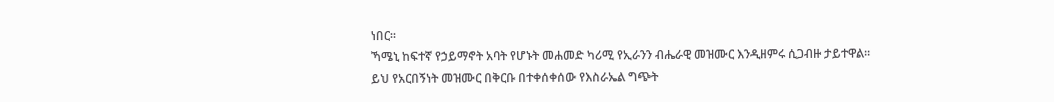ነበር።
ኻሜኒ ከፍተኛ የኃይማኖት አባት የሆኑት መሐመድ ካሪሚ የኢራንን ብሔራዊ መዝሙር እንዲዘምሩ ሲጋብዙ ታይተዋል።
ይህ የአርበኝነት መዝሙር በቅርቡ በተቀሰቀሰው የእስራኤል ግጭት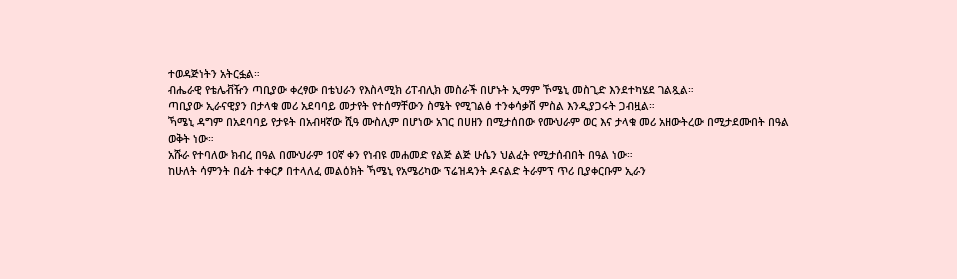ተወዳጅነትን አትርፏል።
ብሔራዊ የቴሌቭዥን ጣቢያው ቀረፃው በቴህራን የእስላሚክ ሪፐብሊክ መስራች በሆኑት ኢማም ኾሜኒ መስጊድ እንደተካሄደ ገልጿል።
ጣቢያው ኢራናዊያን በታላቁ መሪ አደባባይ መታየት የተሰማቸውን ስሜት የሚገልፅ ተንቀሳቃሽ ምስል እንዲያጋሩት ጋብዟል።
ኻሜኒ ዳግም በአደባባይ የታዩት በአብዛኛው ሺዓ ሙስሊም በሆነው አገር በሀዘን በሚታሰበው የሙህራም ወር እና ታላቁ መሪ አዘውትረው በሚታደሙበት በዓል ወቅት ነው።
አሹራ የተባለው ክብረ በዓል በሙህራም 10ኛ ቀን የነብዩ መሐመድ የልጅ ልጅ ሁሴን ህልፈት የሚታሰብበት በዓል ነው።
ከሁለት ሳምንት በፊት ተቀርፆ በተላለፈ መልዕክት ኻሜኒ የአሜሪካው ፕሬዝዳንት ዶናልድ ትራምፕ ጥሪ ቢያቀርቡም ኢራን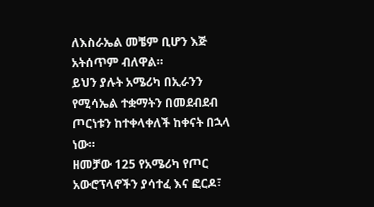ለእስራኤል መቼም ቢሆን እጅ አትሰጥም ብለዋል።
ይህን ያሉት አሜሪካ በኢራንን የሚሳኤል ተቋማትን በመደብደብ ጦርነቱን ከተቀላቀለች ከቀናት በኋላ ነው።
ዘመቻው 125 የአሜሪካ የጦር አውሮፕላኖችን ያሳተፈ እና ፎርዶ፣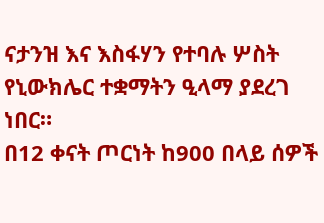ናታንዝ እና እስፋሃን የተባሉ ሦስት የኒውክሌር ተቋማትን ዒላማ ያደረገ ነበር።
በ12 ቀናት ጦርነት ከ900 በላይ ሰዎች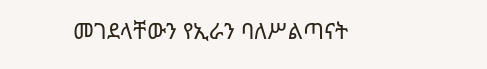መገደላቸውን የኢራን ባለሥልጣናት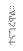ተናግረዋል።